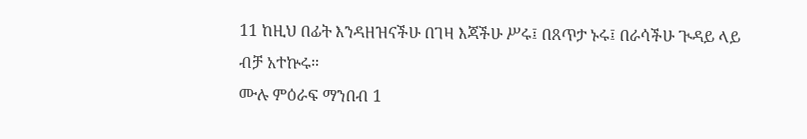11 ከዚህ በፊት እንዳዘዝናችሁ በገዛ እጃችሁ ሥሩ፤ በጸጥታ ኑሩ፤ በራሳችሁ ጒዳይ ላይ ብቻ አተኵሩ።
ሙሉ ምዕራፍ ማንበብ 1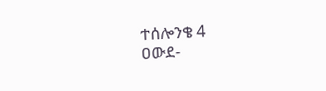ተሰሎንቄ 4
ዐውደ-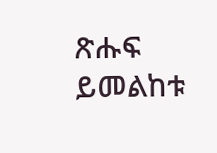ጽሑፍ ይመልከቱ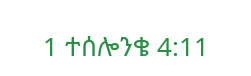1 ተሰሎንቄ 4:11